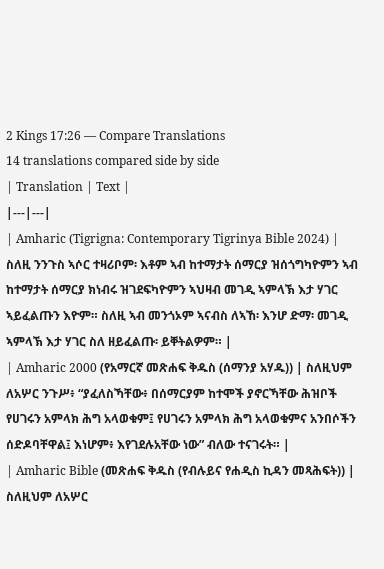2 Kings 17:26 — Compare Translations
14 translations compared side by side
| Translation | Text |
|---|---|
| Amharic (Tigrigna: Contemporary Tigrinya Bible 2024) | ስለዚ ንንጉስ ኣሶር ተዛሪቦም፡ እቶም ኣብ ከተማታት ሰማርያ ዝሰጎግካዮምን ኣብ ከተማታት ሰማርያ ክነብሩ ዝገደፍካዮምን ኣህዛብ መገዲ ኣምላኽ እታ ሃገር ኣይፈልጡን እዮም። ስለዚ ኣብ መንጎኦም ኣናብስ ለኣኸ፡ እንሆ ድማ፡ መገዲ ኣምላኽ እታ ሃገር ስለ ዘይፈልጡ፡ ይቐትልዎም። |
| Amharic 2000 (የአማርኛ መጽሐፍ ቅዱስ (ሰማንያ አሃዱ)) | ስለዚህም ለአሦር ንጉሥ፥ “ያፈለስኻቸው፥ በሰማርያም ከተሞች ያኖርኻቸው ሕዝቦች የሀገሩን አምላክ ሕግ አላወቁም፤ የሀገሩን አምላክ ሕግ አላወቁምና አንበሶችን ሰድዶባቸዋል፤ እነሆም፥ እየገደሉአቸው ነው” ብለው ተናገሩት። |
| Amharic Bible (መጽሐፍ ቅዱስ (የብሉይና የሐዲስ ኪዳን መጻሕፍት)) | ስለዚህም ለአሦር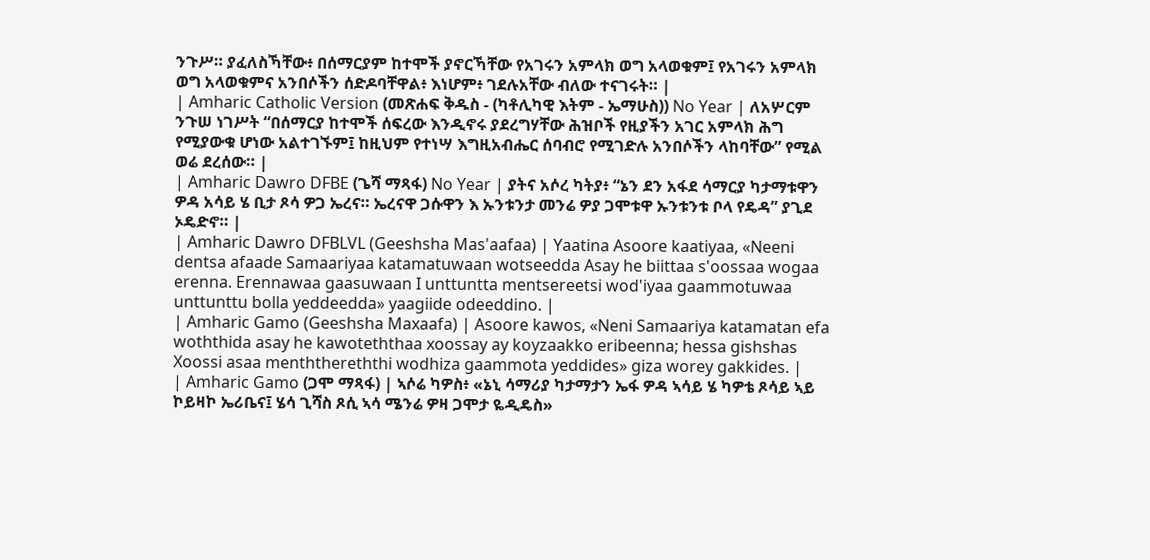ንጉሥ። ያፈለስኻቸው፥ በሰማርያም ከተሞች ያኖርኻቸው የአገሩን አምላክ ወግ አላወቁም፤ የአገሩን አምላክ ወግ አላወቁምና አንበሶችን ሰድዶባቸዋል፥ እነሆም፥ ገደሉአቸው ብለው ተናገሩት። |
| Amharic Catholic Version (መጽሐፍ ቅዱስ - (ካቶሊካዊ እትም - ኤማሁስ)) No Year | ለአሦርም ንጉሠ ነገሥት “በሰማርያ ከተሞች ሰፍረው እንዲኖሩ ያደረግሃቸው ሕዝቦች የዚያችን አገር አምላክ ሕግ የሚያውቁ ሆነው አልተገኙም፤ ከዚህም የተነሣ እግዚአብሔር ሰባብሮ የሚገድሉ አንበሶችን ላከባቸው” የሚል ወሬ ደረሰው። |
| Amharic Dawro DFBE (ጌሻ ማጻፋ) No Year | ያትና አሶረ ካትያ፥ “ኔን ደን አፋደ ሳማርያ ካታማቱዋን ዎዳ አሳይ ሄ ቢታ ጾሳ ዎጋ ኤረና። ኤረናዋ ጋሱዋን እ ኡንቱንታ መንሬ ዎያ ጋሞቱዋ ኡንቱንቱ ቦላ የዴዳ” ያጊደ ኦዴድኖ። |
| Amharic Dawro DFBLVL (Geeshsha Mas'aafaa) | Yaatina Asoore kaatiyaa, «Neeni dentsa afaade Samaariyaa katamatuwaan wotseedda Asay he biittaa s'oossaa wogaa erenna. Erennawaa gaasuwaan I unttuntta mentsereetsi wod'iyaa gaammotuwaa unttunttu bolla yeddeedda» yaagiide odeeddino. |
| Amharic Gamo (Geeshsha Maxaafa) | Asoore kawos, «Neni Samaariya katamatan efa woththida asay he kawoteththaa xoossay ay koyzaakko eribeenna; hessa gishshas Xoossi asaa menththereththi wodhiza gaammota yeddides» giza worey gakkides. |
| Amharic Gamo (ጋሞ ማጻፋ) | ኣሶሬ ካዎስ፥ «ኔኒ ሳማሪያ ካታማታን ኤፋ ዎዳ ኣሳይ ሄ ካዎቴ ጾሳይ ኣይ ኮይዛኮ ኤሪቤና፤ ሄሳ ጊሻስ ጾሲ ኣሳ ሜንሬ ዎዛ ጋሞታ ዬዲዴስ»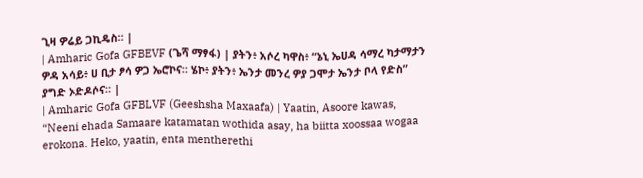ጊዛ ዎሬይ ጋኪዴስ። |
| Amharic Gofa GFBEVF (ጌሻ ማፃፋ) | ያትን፥ አሶረ ካዋስ፥ “ኔኒ ኤሀዳ ሳማረ ካታማታን ዎዳ አሳይ፥ ሀ ቢታ ፆሳ ዎጋ ኤሮኮና። ሄኮ፥ ያትን፥ ኤንታ መንረ ዎያ ጋሞታ ኤንታ ቦላ የድስ” ያግድ ኦድዶሶና። |
| Amharic Gofa GFBLVF (Geeshsha Maxaafa) | Yaatin, Asoore kawas, “Neeni ehada Samaare katamatan wothida asay, ha biitta xoossaa wogaa erokona. Heko, yaatin, enta mentherethi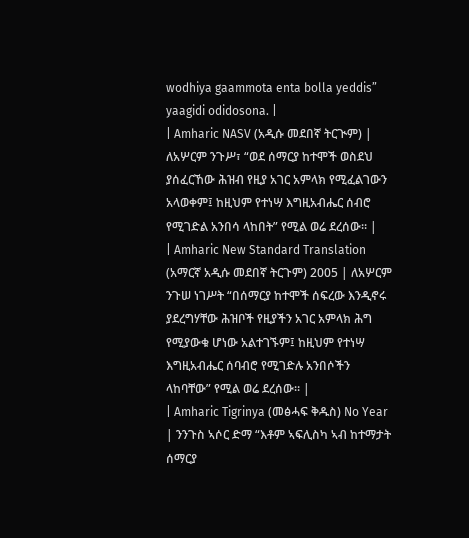wodhiya gaammota enta bolla yeddis” yaagidi odidosona. |
| Amharic NASV (አዲሱ መደበኛ ትርጒም) | ለአሦርም ንጉሥ፣ “ወደ ሰማርያ ከተሞች ወስደህ ያሰፈርኸው ሕዝብ የዚያ አገር አምላክ የሚፈልገውን አላወቀም፤ ከዚህም የተነሣ እግዚአብሔር ሰብሮ የሚገድል አንበሳ ላከበት” የሚል ወሬ ደረሰው። |
| Amharic New Standard Translation (አማርኛ አዲሱ መደበኛ ትርጉም) 2005 | ለአሦርም ንጉሠ ነገሥት “በሰማርያ ከተሞች ሰፍረው እንዲኖሩ ያደረግሃቸው ሕዝቦች የዚያችን አገር አምላክ ሕግ የሚያውቁ ሆነው አልተገኙም፤ ከዚህም የተነሣ እግዚአብሔር ሰባብሮ የሚገድሉ አንበሶችን ላከባቸው” የሚል ወሬ ደረሰው። |
| Amharic Tigrinya (መፅሓፍ ቅዱስ) No Year | ንንጉስ ኣሶር ድማ “እቶም ኣፍሊስካ ኣብ ከተማታት ሰማርያ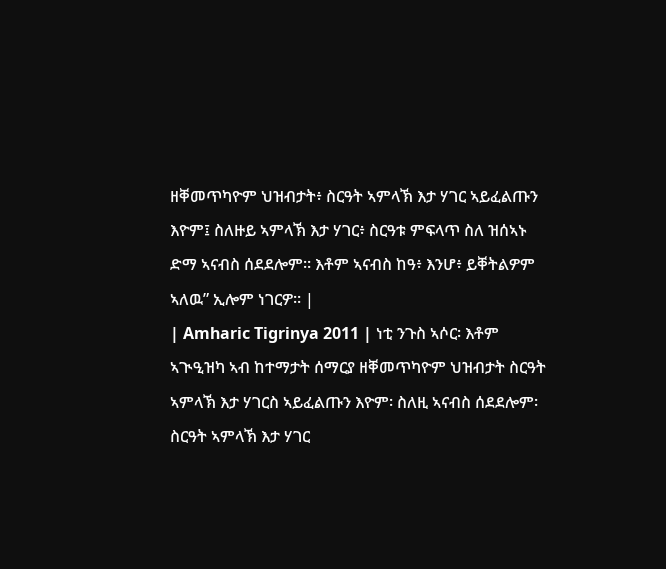ዘቐመጥካዮም ህዝብታት፥ ስርዓት ኣምላኽ እታ ሃገር ኣይፈልጡን እዮም፤ ስለዙይ ኣምላኽ እታ ሃገር፥ ስርዓቱ ምፍላጥ ስለ ዝሰኣኑ ድማ ኣናብስ ሰደደሎም። እቶም ኣናብስ ከዓ፥ እንሆ፥ ይቐትልዎም ኣለዉ” ኢሎም ነገርዎ። |
| Amharic Tigrinya 2011 | ነቲ ንጉስ ኣሶር፡ እቶም ኣጒዒዝካ ኣብ ከተማታት ሰማርያ ዘቐመጥካዮም ህዝብታት ስርዓት ኣምላኽ እታ ሃገርስ ኣይፈልጡን እዮም፡ ስለዚ ኣናብስ ሰደደሎም፡ ስርዓት ኣምላኽ እታ ሃገር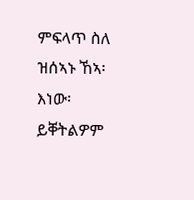ምፍላጥ ስለ ዝሰኣኑ ኸኣ፡ እነው፡ ይቐትልዎም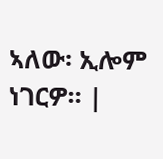ኣለው፡ ኢሎም ነገርዎ። |